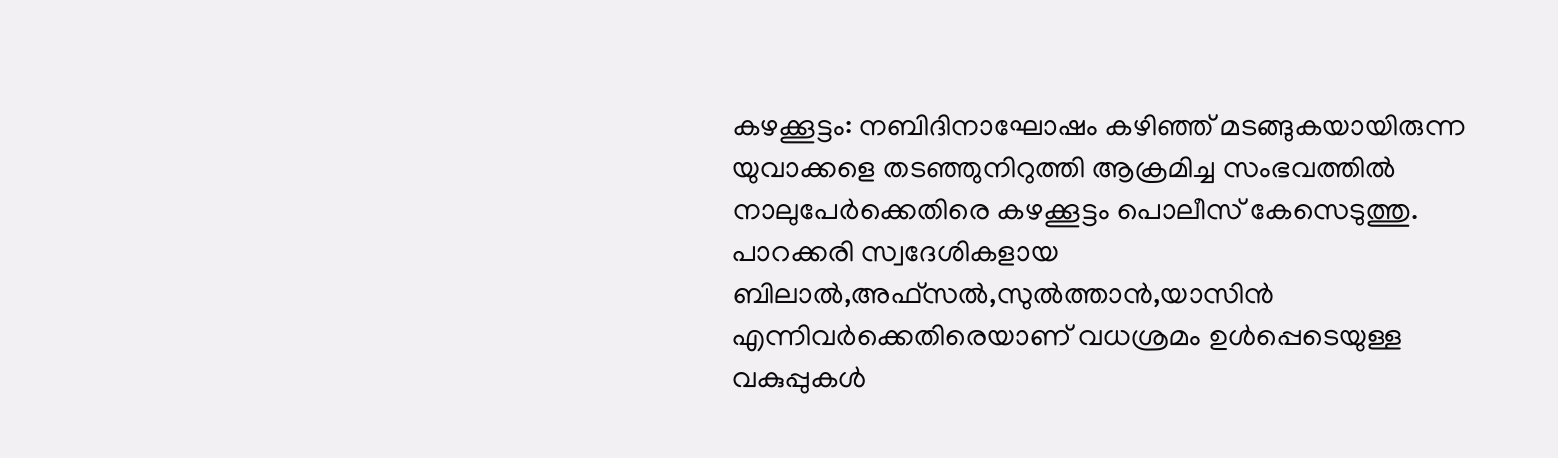കഴക്കൂട്ടം: നബിദിനാഘോഷം കഴിഞ്ഞ് മടങ്ങുകയായിരുന്ന യുവാക്കളെ തടഞ്ഞുനിറുത്തി ആക്രമിച്ച സംഭവത്തിൽ നാലുപേർക്കെതിരെ കഴക്കൂട്ടം പൊലീസ് കേസെടുത്തു. പാറക്കരി സ്വദേശികളായ ബിലാൽ,അഫ്സൽ,സുൽത്താൻ,യാസിൻ എന്നിവർക്കെതിരെയാണ് വധശ്രമം ഉൾപ്പെടെയുള്ള വകുപ്പുകൾ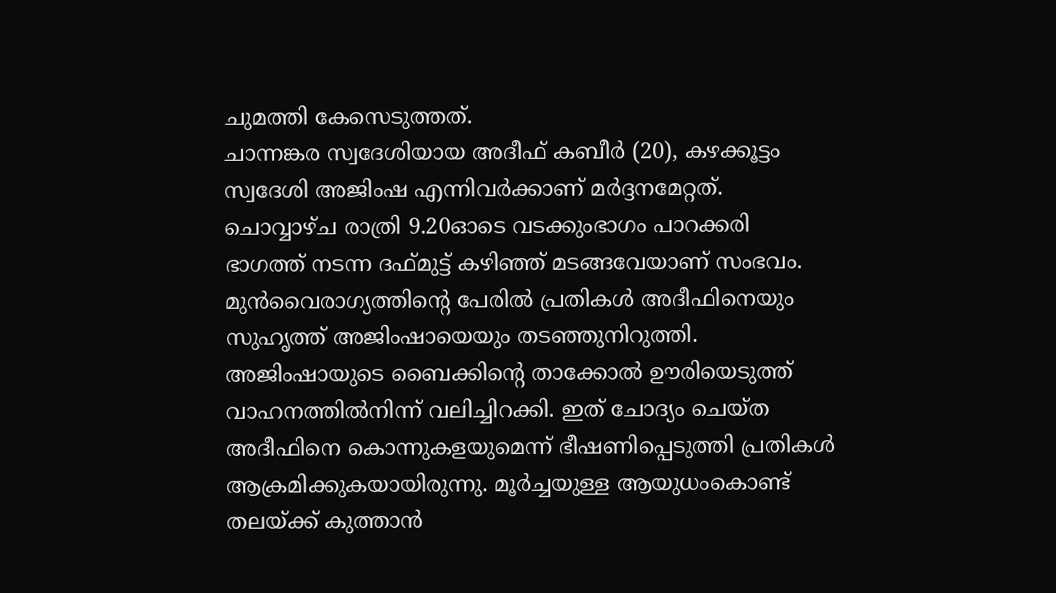ചുമത്തി കേസെടുത്തത്.
ചാന്നങ്കര സ്വദേശിയായ അദീഫ് കബീർ (20), കഴക്കൂട്ടം സ്വദേശി അജിംഷ എന്നിവർക്കാണ് മർദ്ദനമേറ്റത്. ചൊവ്വാഴ്ച രാത്രി 9.20ഓടെ വടക്കുംഭാഗം പാറക്കരി ഭാഗത്ത് നടന്ന ദഫ്മുട്ട് കഴിഞ്ഞ് മടങ്ങവേയാണ് സംഭവം. മുൻവൈരാഗ്യത്തിന്റെ പേരിൽ പ്രതികൾ അദീഫിനെയും സുഹൃത്ത് അജിംഷായെയും തടഞ്ഞുനിറുത്തി. അജിംഷായുടെ ബൈക്കിന്റെ താക്കോൽ ഊരിയെടുത്ത് വാഹനത്തിൽനിന്ന് വലിച്ചിറക്കി. ഇത് ചോദ്യം ചെയ്ത അദീഫിനെ കൊന്നുകളയുമെന്ന് ഭീഷണിപ്പെടുത്തി പ്രതികൾ ആക്രമിക്കുകയായിരുന്നു. മൂർച്ചയുള്ള ആയുധംകൊണ്ട് തലയ്ക്ക് കുത്താൻ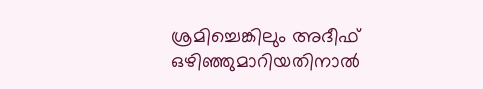ശ്രമിച്ചെങ്കിലും അദീഫ് ഒഴിഞ്ഞുമാറിയതിനാൽ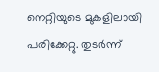നെറ്റിയുടെ മുകളിലായി പരിക്കേറ്റു. തുടർന്ന്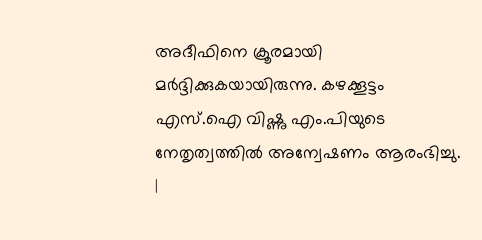അദീഫിനെ ക്രൂരമായി മർദ്ദിക്കുകയായിരുന്നു. കഴക്കൂട്ടം എസ്.ഐ വിഷ്ണു എം.പിയുടെ നേതൃത്വത്തിൽ അന്വേഷണം ആരംഭിച്ചു.
|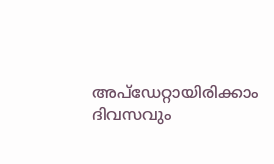അപ്ഡേറ്റായിരിക്കാം ദിവസവും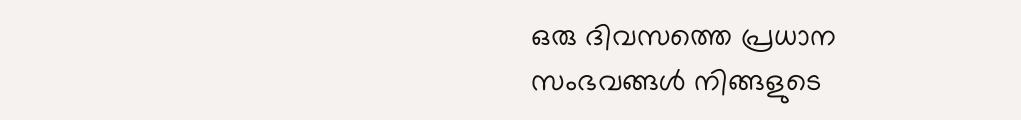ഒരു ദിവസത്തെ പ്രധാന സംഭവങ്ങൾ നിങ്ങളുടെ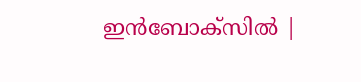ഇൻബോക്സിൽ |